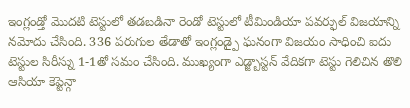ఇంగ్లండ్తో మొదటి టెస్టులో తడబడినా రెండో టెస్టులో టీమిండియా పవర్ఫుల్ విజయాన్ని నమోదు చేసింది. 336 పరుగుల తేడాతో ఇంగ్లండ్పై ఘనంగా విజయం సాధించి ఐదు టెస్టుల సిరీస్ను 1-1తో సమం చేసింది. ముఖ్యంగా ఎడ్జ్బాస్టన్ వేదికగా టెస్టు గెలిచిన తొలి ఆసియా కెప్టెన్గా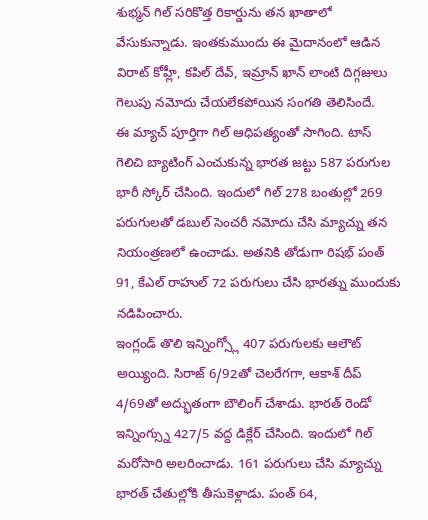శుభ్మన్ గిల్ సరికొత్త రికార్డును తన ఖాతాలో వేసుకున్నాడు. ఇంతకుముందు ఈ మైదానంలో ఆడిన విరాట్ కోహ్లీ, కపిల్ దేవ్, ఇమ్రాన్ ఖాన్ లాంటి దిగ్గజులు గెలుపు నమోదు చేయలేకపోయిన సంగతి తెలిసిందే.
ఈ మ్యాచ్ పూర్తిగా గిల్ ఆధిపత్యంతో సాగింది. టాస్ గెలిచి బ్యాటింగ్ ఎంచుకున్న భారత జట్టు 587 పరుగుల భారీ స్కోర్ చేసింది. ఇందులో గిల్ 278 బంతుల్లో 269 పరుగులతో డబుల్ సెంచరీ నమోదు చేసి మ్యాచ్ను తన నియంత్రణలో ఉంచాడు. అతనికి తోడుగా రిషభ్ పంత్ 91, కేఎల్ రాహుల్ 72 పరుగులు చేసి భారత్ను ముందుకు నడిపించారు.
ఇంగ్లండ్ తొలి ఇన్నింగ్స్లో 407 పరుగులకు ఆలౌట్ అయ్యింది. సిరాజ్ 6/92తో చెలరేగగా, ఆకాశ్ దీప్ 4/69తో అద్భుతంగా బౌలింగ్ చేశాడు. భారత్ రెండో ఇన్నింగ్స్ను 427/5 వద్ద డిక్లేర్ చేసింది. ఇందులో గిల్ మరోసారి అలరించాడు. 161 పరుగులు చేసి మ్యాచ్ను భారత్ చేతుల్లోకి తీసుకెళ్లాడు. పంత్ 64,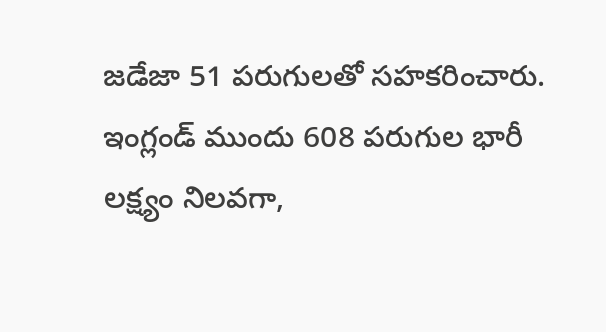జడేజా 51 పరుగులతో సహకరించారు.
ఇంగ్లండ్ ముందు 608 పరుగుల భారీ లక్ష్యం నిలవగా,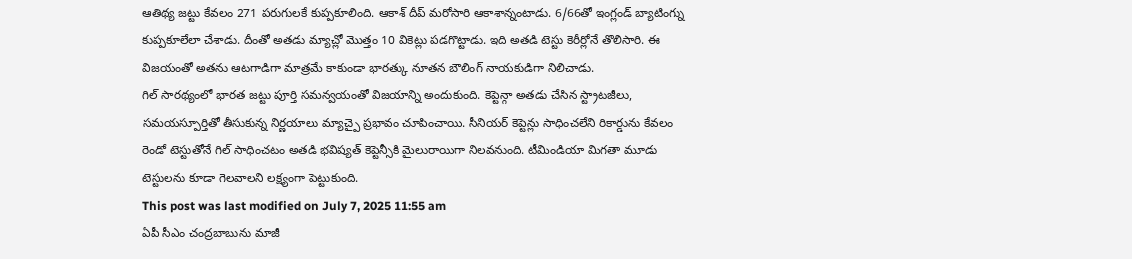ఆతిథ్య జట్టు కేవలం 271 పరుగులకే కుప్పకూలింది. ఆకాశ్ దీప్ మరోసారి ఆకాశాన్నంటాడు. 6/66తో ఇంగ్లండ్ బ్యాటింగ్ను కుప్పకూలేలా చేశాడు. దీంతో అతడు మ్యాచ్లో మొత్తం 10 వికెట్లు పడగొట్టాడు. ఇది అతడి టెస్టు కెరీర్లోనే తొలిసారి. ఈ విజయంతో అతను ఆటగాడిగా మాత్రమే కాకుండా భారత్కు నూతన బౌలింగ్ నాయకుడిగా నిలిచాడు.
గిల్ సారథ్యంలో భారత జట్టు పూర్తి సమన్వయంతో విజయాన్ని అందుకుంది. కెప్టెన్గా అతడు చేసిన స్ట్రాటజీలు, సమయస్పూర్తితో తీసుకున్న నిర్ణయాలు మ్యాచ్పై ప్రభావం చూపించాయి. సీనియర్ కెప్టెన్లు సాధించలేని రికార్డును కేవలం రెండో టెస్టుతోనే గిల్ సాధించటం అతడి భవిష్యత్ కెప్టెన్సీకి మైలురాయిగా నిలవనుంది. టీమిండియా మిగతా మూడు టెస్టులను కూడా గెలవాలని లక్ష్యంగా పెట్టుకుంది.
This post was last modified on July 7, 2025 11:55 am
ఏపీ సీఎం చంద్రబాబును మాజీ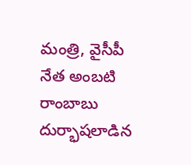మంత్రి, వైసీపీ నేత అంబటి రాంబాబు దుర్భాషలాడిన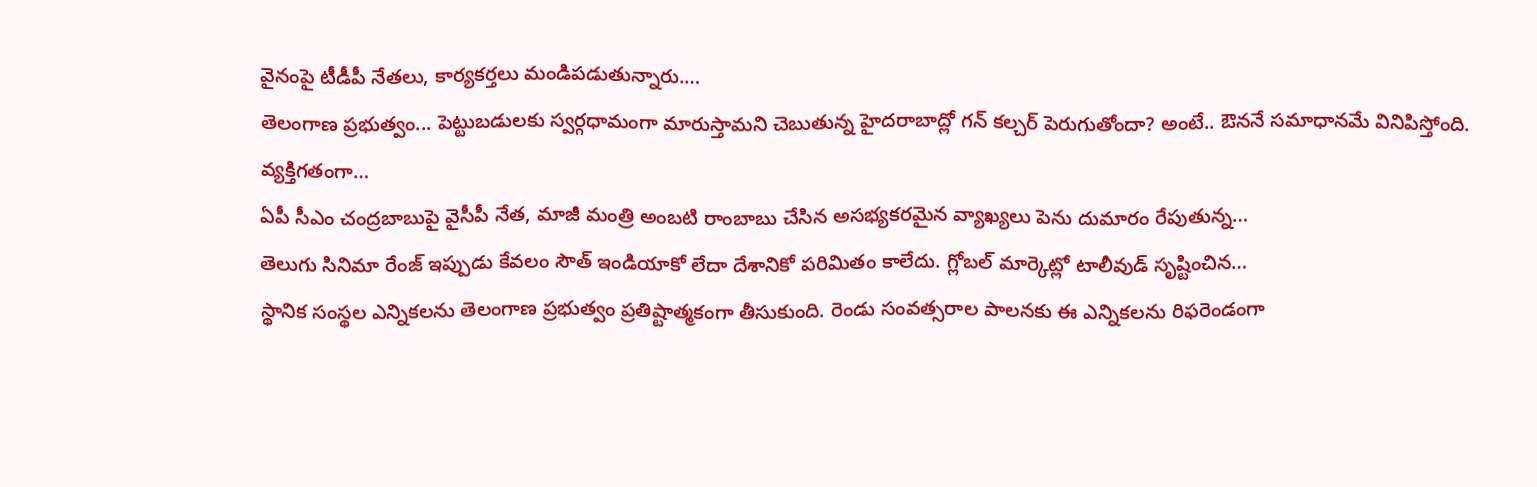వైనంపై టీడీపీ నేతలు, కార్యకర్తలు మండిపడుతున్నారు.…
తెలంగాణ ప్రభుత్వం... పెట్టుబడులకు స్వర్గధామంగా మారుస్తామని చెబుతున్న హైదరాబాద్లో గన్ కల్చర్ పెరుగుతోందా? అంటే.. ఔననే సమాధానమే వినిపిస్తోంది. వ్యక్తిగతంగా…
ఏపీ సీఎం చంద్రబాబుపై వైసీపీ నేత, మాజీ మంత్రి అంబటి రాంబాబు చేసిన అసభ్యకరమైన వ్యాఖ్యలు పెను దుమారం రేపుతున్న…
తెలుగు సినిమా రేంజ్ ఇప్పుడు కేవలం సౌత్ ఇండియాకో లేదా దేశానికో పరిమితం కాలేదు. గ్లోబల్ మార్కెట్లో టాలీవుడ్ సృష్టించిన…
స్థానిక సంస్థల ఎన్నికలను తెలంగాణ ప్రభుత్వం ప్రతిష్టాత్మకంగా తీసుకుంది. రెండు సంవత్సరాల పాలనకు ఈ ఎన్నికలను రిఫరెండంగా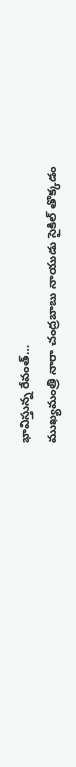భావిస్తున్న రేవంత్…
ముఖ్యమంత్రి నారా చంద్రబాబు నాయుడు సైకిల్ తొక్కడం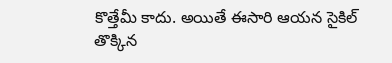కొత్తేమీ కాదు. అయితే ఈసారి ఆయన సైకిల్ తొక్కిన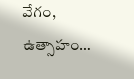వేగం, ఉత్సాహం…